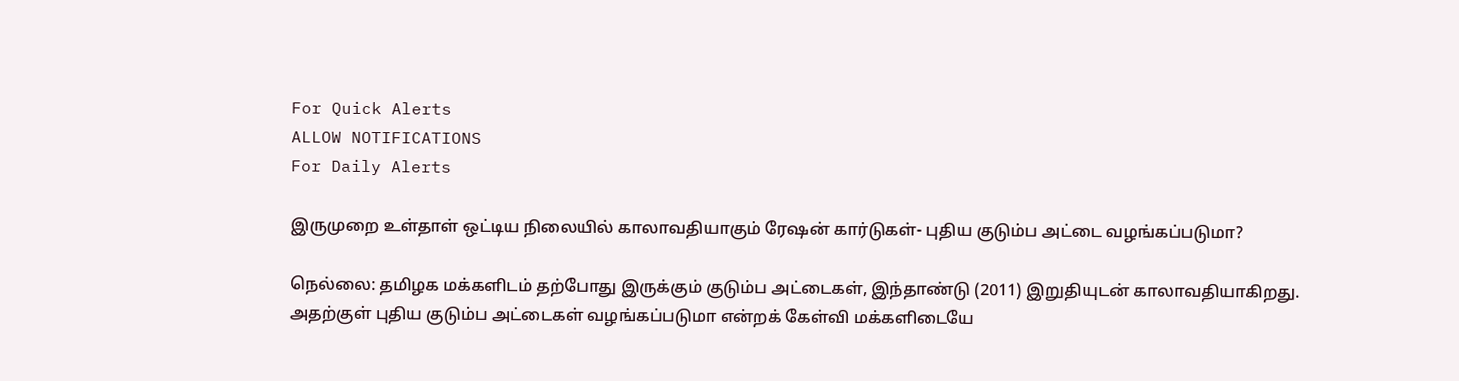For Quick Alerts
ALLOW NOTIFICATIONS
For Daily Alerts

இருமுறை உள்தாள் ஒட்டிய நிலையில் காலாவதியாகும் ரேஷன் கார்டுகள்- புதிய குடும்ப அட்டை வழங்கப்படுமா?

நெல்லை: தமிழக மக்களிடம் தற்போது இருக்கும் குடும்ப அட்டைகள், இந்தாண்டு (2011) இறுதியுடன் காலாவதியாகிறது. அதற்குள் புதிய குடும்ப அட்டைகள் வழங்கப்படுமா என்றக் கேள்வி மக்களிடையே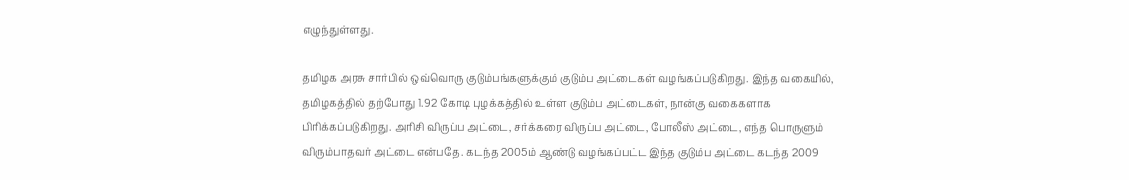எழுந்துள்ளது.

தமிழக அரசு சார்பில் ஒவ்வொரு குடும்பங்களுக்கும் குடும்ப அட்டைகள் வழங்கப்படுகிறது. இந்த வகையில், தமிழகத்தில் தற்போது 1.92 கோடி புழக்கத்தில் உள்ள குடும்ப அட்டைகள், நான்கு வகைகளாக பிரிக்கப்படுகிறது. அரிசி விருப்ப அட்டை, சர்க்கரை விருப்ப அட்டை, போலீஸ் அட்டை, எந்த பொருளும் விரும்பாதவர் அட்டை என்பதே. கடந்த 2005ம் ஆண்டு வழங்கப்பட்ட இந்த குடும்ப அட்டை கடந்த 2009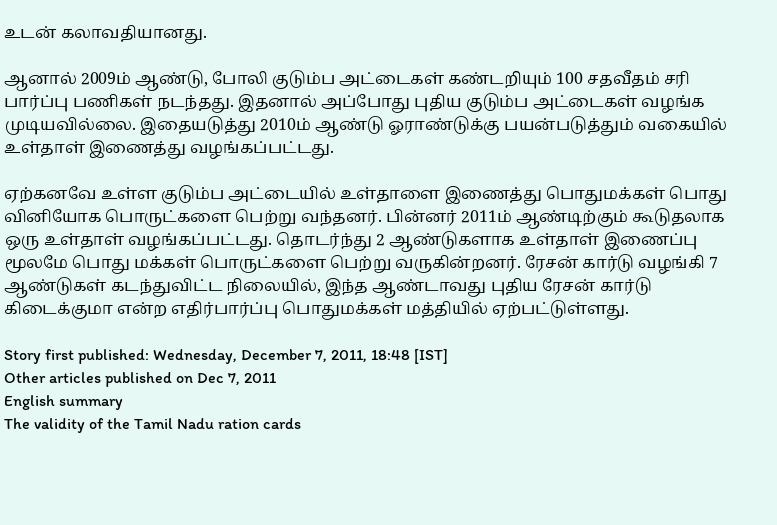உடன் கலாவதியானது.

ஆனால் 2009ம் ஆண்டு, போலி குடும்ப அட்டைகள் கண்டறியும் 100 சதவீதம் சரி பார்ப்பு பணிகள் நடந்தது. இதனால் அப்போது புதிய குடும்ப அட்டைகள் வழங்க முடியவில்லை. இதையடுத்து 2010ம் ஆண்டு ஓராண்டுக்கு பயன்படுத்தும் வகையில் உள்தாள் இணைத்து வழங்கப்பட்டது.

ஏற்கனவே உள்ள குடும்ப அட்டையில் உள்தாளை இணைத்து பொதுமக்கள் பொது வினியோக பொருட்களை பெற்று வந்தனர். பின்னர் 2011ம் ஆண்டிற்கும் கூடுதலாக ஒரு உள்தாள் வழங்கப்பட்டது. தொடர்ந்து 2 ஆண்டுகளாக உள்தாள் இணைப்பு மூலமே பொது மக்கள் பொருட்களை பெற்று வருகின்றனர். ரேசன் கார்டு வழங்கி 7 ஆண்டுகள் கடந்துவிட்ட நிலையில், இந்த ஆண்டாவது புதிய ரேசன் கார்டு கிடைக்குமா என்ற எதிர்பார்ப்பு பொதுமக்கள் மத்தியில் ஏற்பட்டுள்ளது.

Story first published: Wednesday, December 7, 2011, 18:48 [IST]
Other articles published on Dec 7, 2011
English summary
The validity of the Tamil Nadu ration cards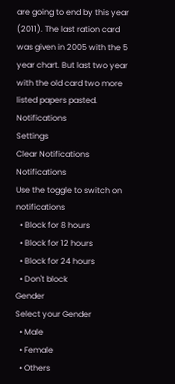are going to end by this year (2011). The last ration card was given in 2005 with the 5 year chart. But last two year with the old card two more listed papers pasted.
Notifications
Settings
Clear Notifications
Notifications
Use the toggle to switch on notifications
  • Block for 8 hours
  • Block for 12 hours
  • Block for 24 hours
  • Don't block
Gender
Select your Gender
  • Male
  • Female
  • Others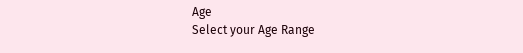Age
Select your Age Range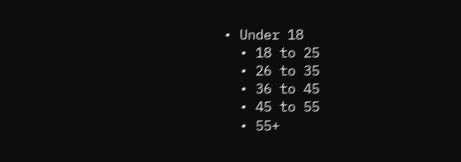• Under 18
  • 18 to 25
  • 26 to 35
  • 36 to 45
  • 45 to 55
  • 55+